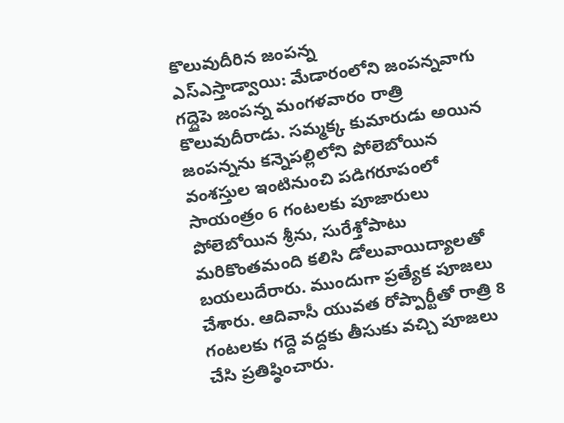కొలువుదీరిన జంపన్న
ఎస్ఎస్తాడ్వాయి: మేడారంలోని జంపన్నవాగు గద్దైపె జంపన్న మంగళవారం రాత్రి కొలువుదీరాడు. సమ్మక్క కుమారుడు అయిన జంపన్నను కన్నెపల్లిలోని పోలెబోయిన వంశస్తుల ఇంటినుంచి పడిగరూపంలో సాయంత్రం 6 గంటలకు పూజారులు పోలెబోయిన శ్రీను, సురేశ్తోపాటు మరికొంతమంది కలిసి డోలువాయిద్యాలతో బయలుదేరారు. ముందుగా ప్రత్యేక పూజలు చేశారు. ఆదివాసీ యువత రోప్పార్టీతో రాత్రి 8 గంటలకు గద్దె వద్దకు తీసుకు వచ్చి పూజలు చేసి ప్రతిష్ఠించారు.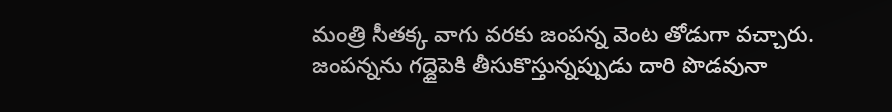మంత్రి సీతక్క వాగు వరకు జంపన్న వెంట తోడుగా వచ్చారు. జంపన్నను గద్దైపెకి తీసుకొస్తున్నప్పుడు దారి పొడవునా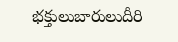భక్తులుబారులుదీరి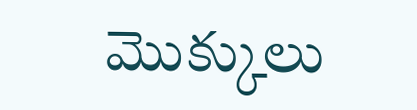మొక్కులు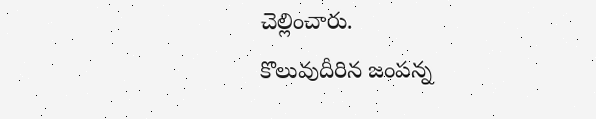చెల్లించారు.
కొలువుదీరిన జంపన్న